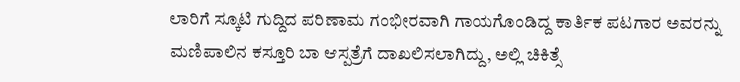ಲಾರಿಗೆ ಸ್ಕೂಟಿ ಗುದ್ದಿದ ಪರಿಣಾಮ ಗಂಭೀರವಾಗಿ ಗಾಯಗೊಂಡಿದ್ದ ಕಾರ್ತಿಕ ಪಟಗಾರ ಅವರನ್ನು ಮಣಿಪಾಲಿನ ಕಸ್ತೂರಿ ಬಾ ಆಸ್ಪತ್ರೆಗೆ ದಾಖಲಿಸಲಾಗಿದ್ದು, ಅಲ್ಲಿ ಚಿಕಿತ್ಸೆ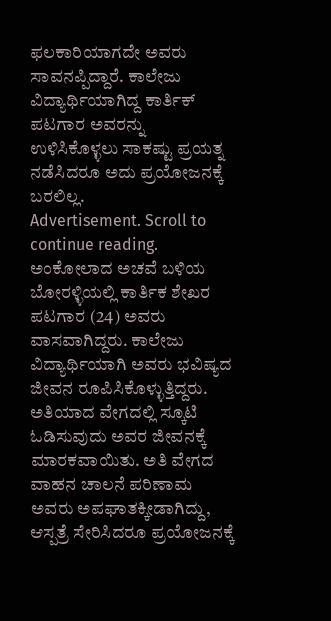ಫಲಕಾರಿಯಾಗದೇ ಅವರು ಸಾವನಪ್ಪಿದ್ದಾರೆ. ಕಾಲೇಜು ವಿದ್ಯಾರ್ಥಿಯಾಗಿದ್ದ ಕಾರ್ತಿಕ್ ಪಟಗಾರ ಅವರನ್ನು ಉಳಿಸಿಕೊಳ್ಳಲು ಸಾಕಷ್ಟು ಪ್ರಯತ್ನ ನಡೆಸಿದರೂ ಅದು ಪ್ರಯೋಜನಕ್ಕೆ ಬರಲಿಲ್ಲ.
Advertisement. Scroll to continue reading.
ಅಂಕೋಲಾದ ಅಚವೆ ಬಳಿಯ ಬೋರಳ್ಳಿಯಲ್ಲಿ ಕಾರ್ತಿಕ ಶೇಖರ ಪಟಗಾರ (24) ಅವರು ವಾಸವಾಗಿದ್ದರು. ಕಾಲೇಜು ವಿದ್ಯಾರ್ಥಿಯಾಗಿ ಅವರು ಭವಿಷ್ಯದ ಜೀವನ ರೂಪಿಸಿಕೊಳ್ಳುತ್ತಿದ್ದರು. ಅತಿಯಾದ ವೇಗದಲ್ಲಿ ಸ್ಕೂಟಿ ಓಡಿಸುವುದು ಅವರ ಜೀವನಕ್ಕೆ ಮಾರಕವಾಯಿತು. ಅತಿ ವೇಗದ ವಾಹನ ಚಾಲನೆ ಪರಿಣಾಮ ಅವರು ಅಪಘಾತಕ್ಕೀಡಾಗಿದ್ದು, ಆಸ್ಪತ್ರೆ ಸೇರಿಸಿದರೂ ಪ್ರಯೋಜನಕ್ಕೆ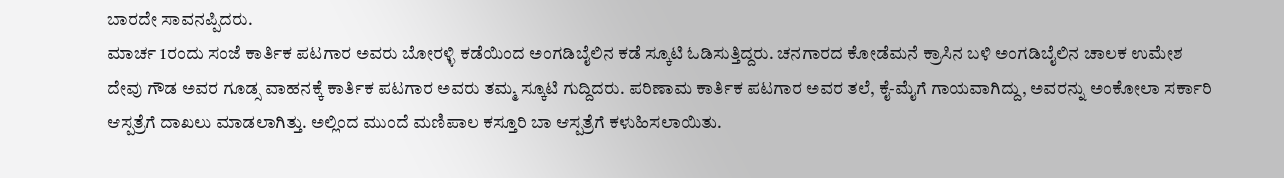ಬಾರದೇ ಸಾವನಪ್ಪಿದರು.
ಮಾರ್ಚ 1ರಂದು ಸಂಜೆ ಕಾರ್ತಿಕ ಪಟಗಾರ ಅವರು ಬೋರಳ್ಳಿ ಕಡೆಯಿಂದ ಅಂಗಡಿಬೈಲಿನ ಕಡೆ ಸ್ಕೂಟಿ ಓಡಿಸುತ್ತಿದ್ದರು. ಚನಗಾರದ ಕೋಡೆಮನೆ ಕ್ರಾಸಿನ ಬಳಿ ಅಂಗಡಿಬೈಲಿನ ಚಾಲಕ ಉಮೇಶ ದೇವು ಗೌಡ ಅವರ ಗೂಡ್ಸ ವಾಹನಕ್ಕೆ ಕಾರ್ತಿಕ ಪಟಗಾರ ಅವರು ತಮ್ಮ ಸ್ಕೂಟಿ ಗುದ್ದಿದರು. ಪರಿಣಾಮ ಕಾರ್ತಿಕ ಪಟಗಾರ ಅವರ ತಲೆ, ಕೈ-ಮೈಗೆ ಗಾಯವಾಗಿದ್ದು, ಅವರನ್ನು ಅಂಕೋಲಾ ಸರ್ಕಾರಿ ಆಸ್ಪತ್ರೆಗೆ ದಾಖಲು ಮಾಡಲಾಗಿತ್ತು. ಅಲ್ಲಿಂದ ಮುಂದೆ ಮಣಿಪಾಲ ಕಸ್ತೂರಿ ಬಾ ಆಸ್ಪತ್ರೆಗೆ ಕಳುಹಿಸಲಾಯಿತು.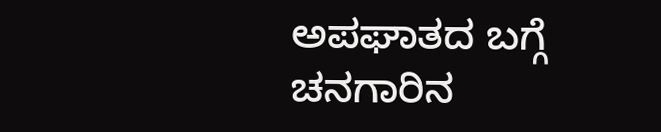ಅಪಘಾತದ ಬಗ್ಗೆ ಚನಗಾರಿನ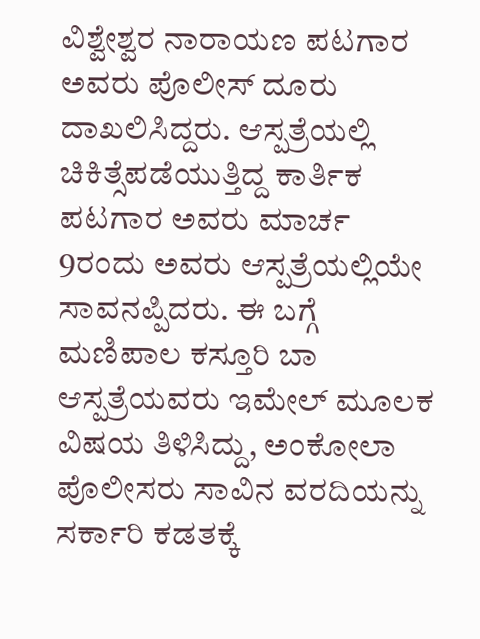ವಿಶ್ವೇಶ್ವರ ನಾರಾಯಣ ಪಟಗಾರ ಅವರು ಪೊಲೀಸ್ ದೂರು ದಾಖಲಿಸಿದ್ದರು. ಆಸ್ಪತ್ರೆಯಲ್ಲಿ ಚಿಕಿತ್ಸೆಪಡೆಯುತ್ತಿದ್ದ ಕಾರ್ತಿಕ ಪಟಗಾರ ಅವರು ಮಾರ್ಚ 9ರಂದು ಅವರು ಆಸ್ಪತ್ರೆಯಲ್ಲಿಯೇ ಸಾವನಪ್ಪಿದರು. ಈ ಬಗ್ಗೆ ಮಣಿಪಾಲ ಕಸ್ತೂರಿ ಬಾ ಆಸ್ಪತ್ರೆಯವರು ಇಮೇಲ್ ಮೂಲಕ ವಿಷಯ ತಿಳಿಸಿದ್ದು, ಅಂಕೋಲಾ ಪೊಲೀಸರು ಸಾವಿನ ವರದಿಯನ್ನು ಸರ್ಕಾರಿ ಕಡತಕ್ಕೆ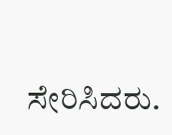ಸೇರಿಸಿದರು.